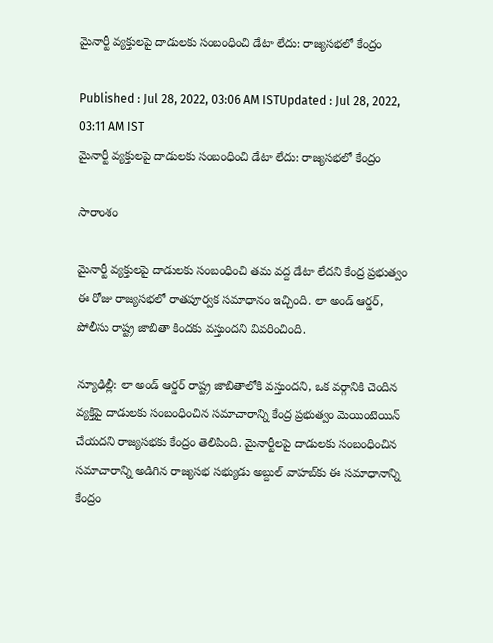మైనార్టీ వ్యక్తులపై దాడులకు సంబంధించి డేటా లేదు: రాజ్యసభలో కేంద్రం

Published : Jul 28, 2022, 03:06 AM ISTUpdated : Jul 28, 2022, 03:11 AM IST
మైనార్టీ వ్యక్తులపై దాడులకు సంబంధించి డేటా లేదు: రాజ్యసభలో కేంద్రం

సారాంశం

మైనార్టీ వ్యక్తులపై దాడులకు సంబంధించి తమ వద్ద డేటా లేదని కేంద్ర ప్రభుత్వం ఈ రోజు రాజ్యసభలో రాతపూర్వక సమాధానం ఇచ్చింది. లా అండ్ ఆర్డర్, పోలీసు రాష్ట్ర జాబితా కిందకు వస్తుందని వివరించింది.

న్యూఢిల్లీ: లా అండ్ ఆర్డర్ రాష్ట్ర జాబితాలోకి వస్తుందని, ఒక వర్గానికి చెందిన వ్యక్తిపై దాడులకు సంబంధించిన సమాచారాన్ని కేంద్ర ప్రభుత్వం మెయింటెయిన్ చేయదని రాజ్యసభకు కేంద్రం తెలిపింది. మైనార్టీలపై దాడులకు సంబంధించిన సమాచారాన్ని అడిగిన రాజ్యసభ సభ్యుడు అబ్దుల్ వాహబ్‌కు ఈ సమాధానాన్ని కేంద్రం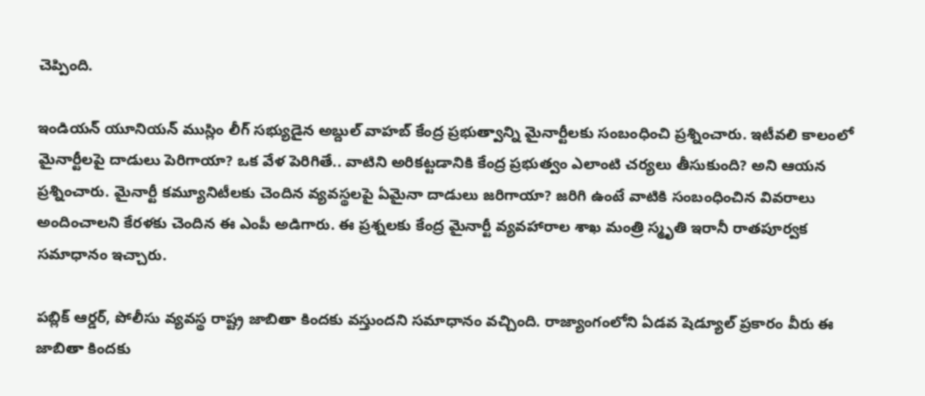చెప్పింది.

ఇండియన్ యూనియన్ ముస్లిం లీగ్ సభ్యుడైన అబ్దుల్ వాహబ్‌ కేంద్ర ప్రభుత్వాన్ని మైనార్టీలకు సంబంధించి ప్రశ్నించారు. ఇటీవలి కాలంలో మైనార్టీలపై దాడులు పెరిగాయా? ఒక వేళ పెరిగితే.. వాటిని అరికట్టడానికి కేంద్ర ప్రభుత్వం ఎలాంటి చర్యలు తీసుకుంది? అని ఆయన ప్రశ్నించారు. మైనార్టీ కమ్యూనిటీలకు చెందిన వ్యవస్థలపై ఏమైనా దాడులు జరిగాయా? జరిగి ఉంటే వాటికి సంబంధించిన వివరాలు అందించాలని కేరళకు చెందిన ఈ ఎంపీ అడిగారు. ఈ ప్రశ్నలకు కేంద్ర మైనార్టీ వ్యవహారాల శాఖ మంత్రి స్మృతి ఇరానీ రాతపూర్వక సమాధానం ఇచ్చారు.

పబ్లిక్ ఆర్డర్, పోలీసు వ్యవస్థ రాష్ట్ర జాబితా కిందకు వస్తుందని సమాధానం వచ్చింది. రాజ్యాంగంలోని ఏడవ షెడ్యూల్ ప్రకారం వీరు ఈ జాబితా కిందకు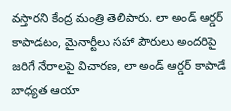వస్తారని కేంద్ర మంత్రి తెలిపారు. లా అండ్ ఆర్డర్ కాపాడటం, మైనార్టీలు సహా పౌరులు అందరిపై జరిగే నేరాలపై విచారణ, లా అండ్ ఆర్డర్ కాపాడే బాధ్యత ఆయా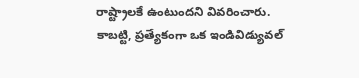రాష్ట్రాలకే ఉంటుందని వివరించారు. కాబట్టి, ప్రత్యేకంగా ఒక ఇండివిడ్యువల్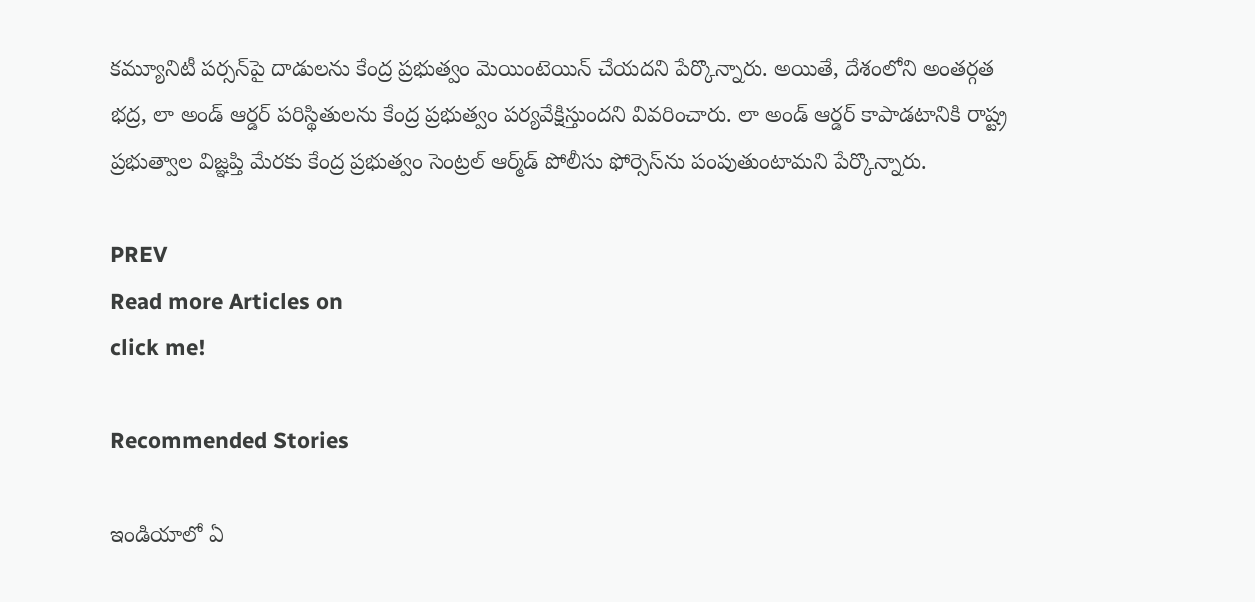కమ్యూనిటీ పర్సన్‌పై దాడులను కేంద్ర ప్రభుత్వం మెయింటెయిన్ చేయదని పేర్కొన్నారు. అయితే, దేశంలోని అంతర్గత భద్ర, లా అండ్ ఆర్డర్ పరిస్థితులను కేంద్ర ప్రభుత్వం పర్యవేక్షిస్తుందని వివరించారు. లా అండ్ ఆర్డర్ కాపాడటానికి రాష్ట్ర ప్రభుత్వాల విజ్ఞప్తి మేరకు కేంద్ర ప్రభుత్వం సెంట్రల్ ఆర్మ్‌డ్ పోలీసు ఫోర్సెస్‌ను పంపుతుంటామని పేర్కొన్నారు.

PREV
Read more Articles on
click me!

Recommended Stories

ఇండియాలో ఏ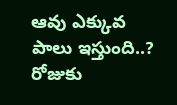ఆవు ఎక్కువ పాలు ఇస్తుంది..? రోజుకు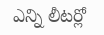ఎన్ని లీటర్లో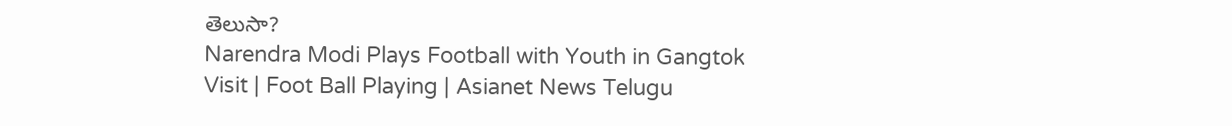తెలుసా?
Narendra Modi Plays Football with Youth in Gangtok Visit | Foot Ball Playing | Asianet News Telugu